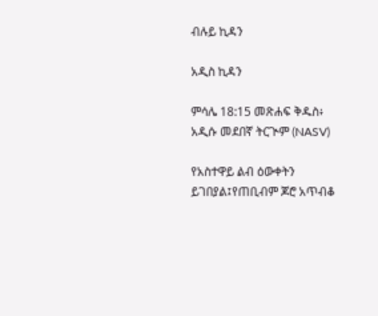ብሉይ ኪዳን

አዲስ ኪዳን

ምሳሌ 18:15 መጽሐፍ ቅዱስ፥ አዲሱ መደበኛ ትርጒም (NASV)

የአስተዋይ ልብ ዕውቀትን ይገበያል፤የጠቢብም ጆሮ አጥብቆ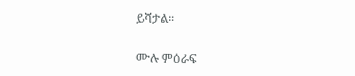ይሻታል።

ሙሉ ምዕራፍ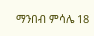ማንበብ ምሳሌ 18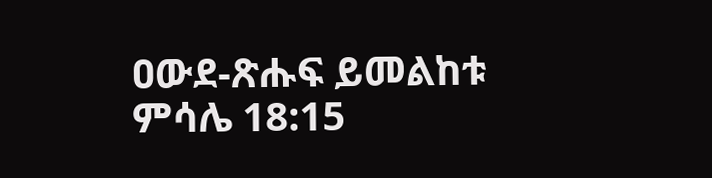ዐውደ-ጽሑፍ ይመልከቱ ምሳሌ 18:15